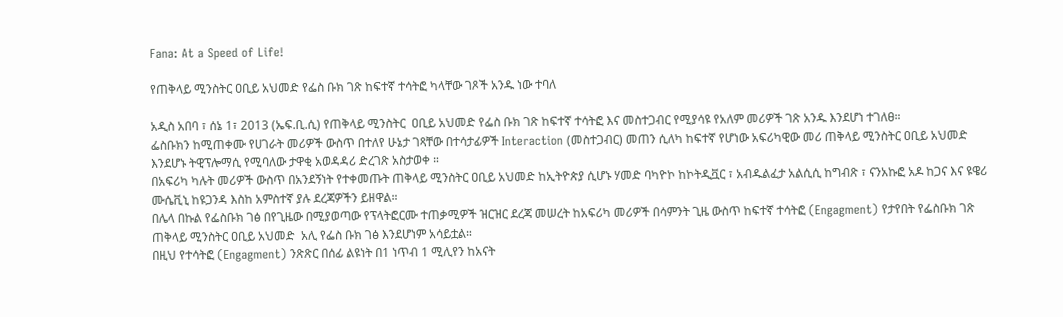Fana: At a Speed of Life!

የጠቅላይ ሚንስትር ዐቢይ አህመድ የፌስ ቡክ ገጽ ከፍተኛ ተሳትፎ ካላቸው ገጾች አንዱ ነው ተባለ

አዲስ አበባ ፣ ሰኔ 1፣ 2013 (ኤፍ.ቢ.ሲ) የጠቅላይ ሚንስትር  ዐቢይ አህመድ የፌስ ቡክ ገጽ ከፍተኛ ተሳትፎ እና መስተጋብር የሚያሳዩ የአለም መሪዎች ገጽ አንዱ እንደሆነ ተገለፀ።
ፌስቡክን ከሚጠቀሙ የሀገራት መሪዎች ውስጥ በተለየ ሁኔታ ገጻቸው በተሳታፊዎች Interaction (መስተጋብር) መጠን ሲለካ ከፍተኛ የሆነው አፍሪካዊው መሪ ጠቅላይ ሚንስትር ዐቢይ አህመድ እንደሆኑ ትዊፕሎማሲ የሚባለው ታዋቂ አወዳዳሪ ድረገጽ አስታወቀ ።
በአፍሪካ ካሉት መሪዎች ውስጥ በአንደኝነት የተቀመጡት ጠቅላይ ሚንስትር ዐቢይ አህመድ ከኢትዮጵያ ሲሆኑ ሃመድ ባካዮኮ ከኮትዲቯር ፣ አብዱልፈታ አልሲሲ ከግብጽ ፣ ናንአኩፎ አዶ ከጋና እና ዩዌሪ ሙሴቪኒ ከዩጋንዳ እስከ አምስተኛ ያሉ ደረጃዎችን ይዘዋል።
በሌላ በኩል የፌስቡክ ገፅ በየጊዜው በሚያወጣው የፕላትፎርሙ ተጠቃሚዎች ዝርዝር ደረጃ መሠረት ከአፍሪካ መሪዎች በሳምንት ጊዜ ውስጥ ከፍተኛ ተሳትፎ (Engagment) የታየበት የፌስቡክ ገጽ ጠቅላይ ሚንስትር ዐቢይ አህመድ  አሊ የፌስ ቡክ ገፅ እንደሆነም አሳይቷል።
በዚህ የተሳትፎ (Engagment) ንጽጽር በሰፊ ልዩነት በ1 ነጥብ 1 ሚሊየን ከአናት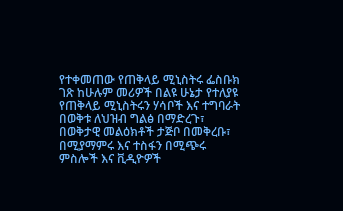የተቀመጠው የጠቅላይ ሚኒስትሩ ፌስቡክ ገጽ ከሁሉም መሪዎች በልዩ ሁኔታ የተለያዩ የጠቅላይ ሚኒስትሩን ሃሳቦች እና ተግባራት በወቅቱ ለህዝብ ግልፅ በማድረጉ፣ በወቅታዊ መልዕክቶች ታጅቦ በመቅረቡ፣ በሚያማምሩ እና ተስፋን በሚጭሩ ምስሎች እና ቪዲዮዎች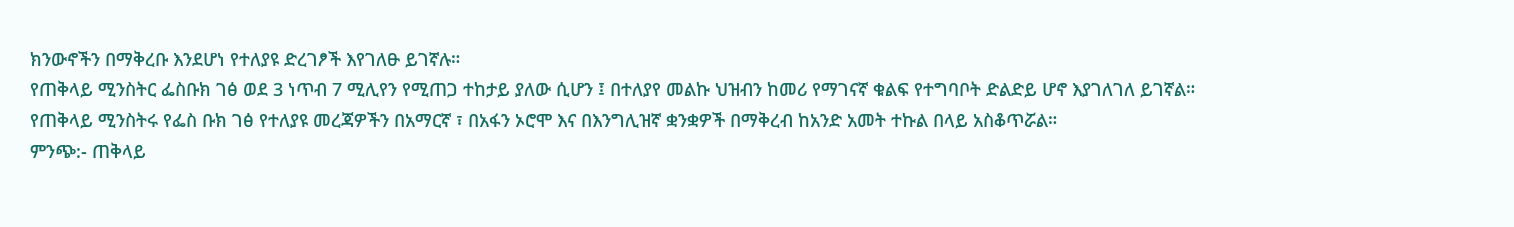ክንውኖችን በማቅረቡ እንደሆነ የተለያዩ ድረገፆች እየገለፁ ይገኛሉ።
የጠቅላይ ሚንስትር ፌስቡክ ገፅ ወደ 3 ነጥብ 7 ሚሊየን የሚጠጋ ተከታይ ያለው ሲሆን ፤ በተለያየ መልኩ ህዝብን ከመሪ የማገናኛ ቁልፍ የተግባቦት ድልድይ ሆኖ እያገለገለ ይገኛል።
የጠቅላይ ሚንስትሩ የፌስ ቡክ ገፅ የተለያዩ መረጃዎችን በአማርኛ ፣ በአፋን ኦሮሞ እና በእንግሊዝኛ ቋንቋዎች በማቅረብ ከአንድ አመት ተኩል በላይ አስቆጥሯል።
ምንጭ:- ጠቅላይ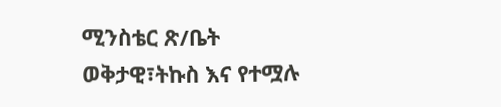ሚንስቴር ጽ/ቤት
ወቅታዊ፣ትኩስ እና የተሟሉ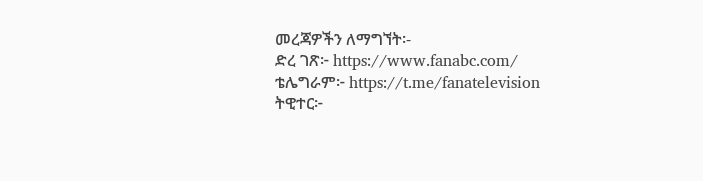መረጃዎችን ለማግኘት፡-
ድረ ገጽ፦ https://www.fanabc.com/
ቴሌግራም፦ https://t.me/fanatelevision
ትዊተር፦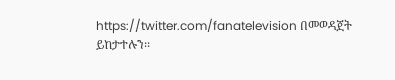https://twitter.com/fanatelevision በመወዳጀት ይከታተሉን፡፡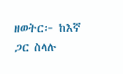ዘወትር፦ ከእኛ ጋር ስላሉ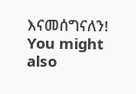እናመሰግናለን!
You might also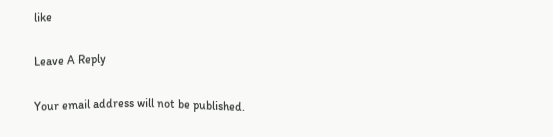like

Leave A Reply

Your email address will not be published.